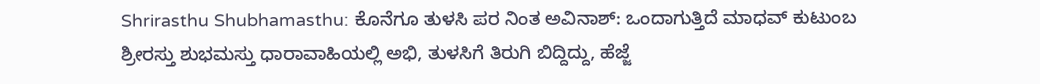Shrirasthu Shubhamasthu: ಕೊನೆಗೂ ತುಳಸಿ ಪರ ನಿಂತ ಅವಿನಾಶ್: ಒಂದಾಗುತ್ತಿದೆ ಮಾಧವ್ ಕುಟುಂಬ
ಶ್ರೀರಸ್ತು ಶುಭಮಸ್ತು ಧಾರಾವಾಹಿಯಲ್ಲಿ ಅಭಿ, ತುಳಸಿಗೆ ತಿರುಗಿ ಬಿದ್ದಿದ್ದು, ಹೆಜ್ಜೆ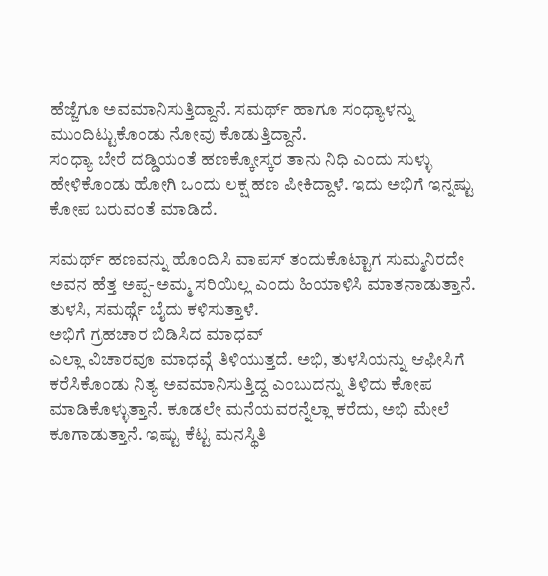ಹೆಜ್ಜೆಗೂ ಅವಮಾನಿಸುತ್ತಿದ್ದಾನೆ. ಸಮರ್ಥ್ ಹಾಗೂ ಸಂಧ್ಯಾಳನ್ನು ಮುಂದಿಟ್ಟುಕೊಂಡು ನೋವು ಕೊಡುತ್ತಿದ್ದಾನೆ.
ಸಂಧ್ಯಾ ಬೇರೆ ದಡ್ಡಿಯಂತೆ ಹಣಕ್ಕೋಸ್ಕರ ತಾನು ನಿಧಿ ಎಂದು ಸುಳ್ಳು ಹೇಳಿಕೊಂಡು ಹೋಗಿ ಒಂದು ಲಕ್ಷ ಹಣ ಪೀಕಿದ್ದಾಳೆ. ಇದು ಅಭಿಗೆ ಇನ್ನಷ್ಟು ಕೋಪ ಬರುವಂತೆ ಮಾಡಿದೆ.

ಸಮರ್ಥ್ ಹಣವನ್ನು ಹೊಂದಿಸಿ ವಾಪಸ್ ತಂದುಕೊಟ್ಟಾಗ ಸುಮ್ಮನಿರದೇ ಅವನ ಹೆತ್ತ ಅಪ್ಪ-ಅಮ್ಮ ಸರಿಯಿಲ್ಲ ಎಂದು ಹಿಯಾಳಿಸಿ ಮಾತನಾಡುತ್ತಾನೆ. ತುಳಸಿ, ಸಮರ್ಥ್ಗೆ ಬೈದು ಕಳಿಸುತ್ತಾಳೆ.
ಅಭಿಗೆ ಗ್ರಹಚಾರ ಬಿಡಿಸಿದ ಮಾಧವ್
ಎಲ್ಲಾ ವಿಚಾರವೂ ಮಾಧವ್ಗೆ ತಿಳಿಯುತ್ತದೆ. ಅಭಿ, ತುಳಸಿಯನ್ನು ಆಫೀಸಿಗೆ ಕರೆಸಿಕೊಂಡು ನಿತ್ಯ ಅವಮಾನಿಸುತ್ತಿದ್ದ ಎಂಬುದನ್ನು ತಿಳಿದು ಕೋಪ ಮಾಡಿಕೊಳ್ಳುತ್ತಾನೆ. ಕೂಡಲೇ ಮನೆಯವರನ್ನೆಲ್ಲಾ ಕರೆದು, ಅಭಿ ಮೇಲೆ ಕೂಗಾಡುತ್ತಾನೆ. ಇಷ್ಟು ಕೆಟ್ಟ ಮನಸ್ಥಿತಿ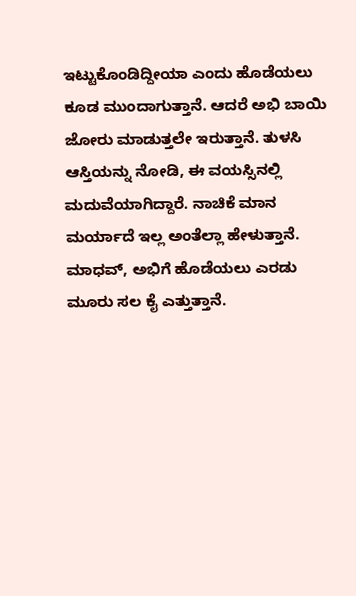ಇಟ್ಟುಕೊಂಡಿದ್ದೀಯಾ ಎಂದು ಹೊಡೆಯಲು ಕೂಡ ಮುಂದಾಗುತ್ತಾನೆ. ಆದರೆ ಅಭಿ ಬಾಯಿ ಜೋರು ಮಾಡುತ್ತಲೇ ಇರುತ್ತಾನೆ. ತುಳಸಿ ಆಸ್ತಿಯನ್ನು ನೋಡಿ, ಈ ವಯಸ್ಸಿನಲ್ಲಿ ಮದುವೆಯಾಗಿದ್ದಾರೆ. ನಾಚಿಕೆ ಮಾನ ಮರ್ಯಾದೆ ಇಲ್ಲ ಅಂತೆಲ್ಲಾ ಹೇಳುತ್ತಾನೆ. ಮಾಧವ್, ಅಭಿಗೆ ಹೊಡೆಯಲು ಎರಡು ಮೂರು ಸಲ ಕೈ ಎತ್ತುತ್ತಾನೆ.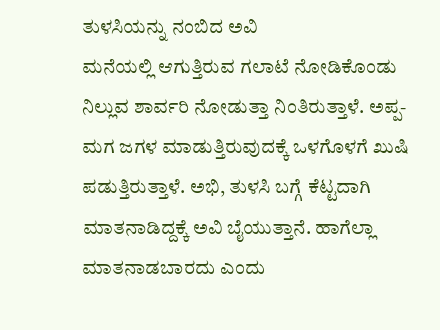ತುಳಸಿಯನ್ನು ನಂಬಿದ ಅವಿ
ಮನೆಯಲ್ಲಿ ಆಗುತ್ತಿರುವ ಗಲಾಟೆ ನೋಡಿಕೊಂಡು ನಿಲ್ಲುವ ಶಾರ್ವರಿ ನೋಡುತ್ತಾ ನಿಂತಿರುತ್ತಾಳೆ. ಅಪ್ಪ- ಮಗ ಜಗಳ ಮಾಡುತ್ತಿರುವುದಕ್ಕೆ ಒಳಗೊಳಗೆ ಖುಷಿ ಪಡುತ್ತಿರುತ್ತಾಳೆ. ಅಭಿ, ತುಳಸಿ ಬಗ್ಗೆ ಕೆಟ್ಟದಾಗಿ ಮಾತನಾಡಿದ್ದಕ್ಕೆ ಅವಿ ಬೈಯುತ್ತಾನೆ. ಹಾಗೆಲ್ಲಾ ಮಾತನಾಡಬಾರದು ಎಂದು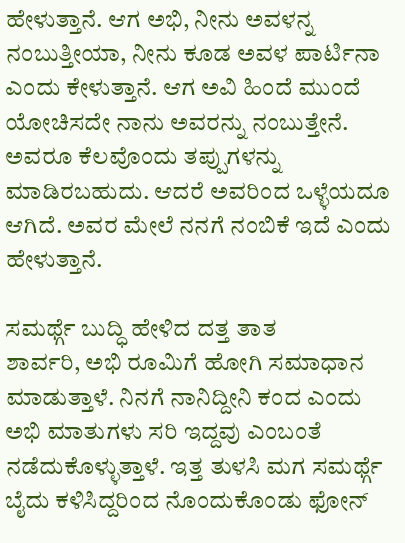ಹೇಳುತ್ತಾನೆ. ಆಗ ಅಭಿ, ನೀನು ಅವಳನ್ನ ನಂಬುತ್ತೀಯಾ, ನೀನು ಕೂಡ ಅವಳ ಪಾರ್ಟಿನಾ ಎಂದು ಕೇಳುತ್ತಾನೆ. ಆಗ ಅವಿ ಹಿಂದೆ ಮುಂದೆ ಯೋಚಿಸದೇ ನಾನು ಅವರನ್ನು ನಂಬುತ್ತೇನೆ. ಅವರೂ ಕೆಲವೊಂದು ತಪ್ಪುಗಳನ್ನು ಮಾಡಿರಬಹುದು. ಆದರೆ ಅವರಿಂದ ಒಳ್ಳೆಯದೂ ಆಗಿದೆ. ಅವರ ಮೇಲೆ ನನಗೆ ನಂಬಿಕೆ ಇದೆ ಎಂದು ಹೇಳುತ್ತಾನೆ.

ಸಮರ್ಥ್ಗೆ ಬುದ್ಧಿ ಹೇಳಿದ ದತ್ತ ತಾತ
ಶಾರ್ವರಿ, ಅಭಿ ರೂಮಿಗೆ ಹೋಗಿ ಸಮಾಧಾನ ಮಾಡುತ್ತಾಳೆ. ನಿನಗೆ ನಾನಿದ್ದೀನಿ ಕಂದ ಎಂದು ಅಭಿ ಮಾತುಗಳು ಸರಿ ಇದ್ದವು ಎಂಬಂತೆ ನಡೆದುಕೊಳ್ಳುತ್ತಾಳೆ. ಇತ್ತ ತುಳಸಿ ಮಗ ಸಮರ್ಥ್ಗೆ ಬೈದು ಕಳಿಸಿದ್ದರಿಂದ ನೊಂದುಕೊಂಡು ಫೋನ್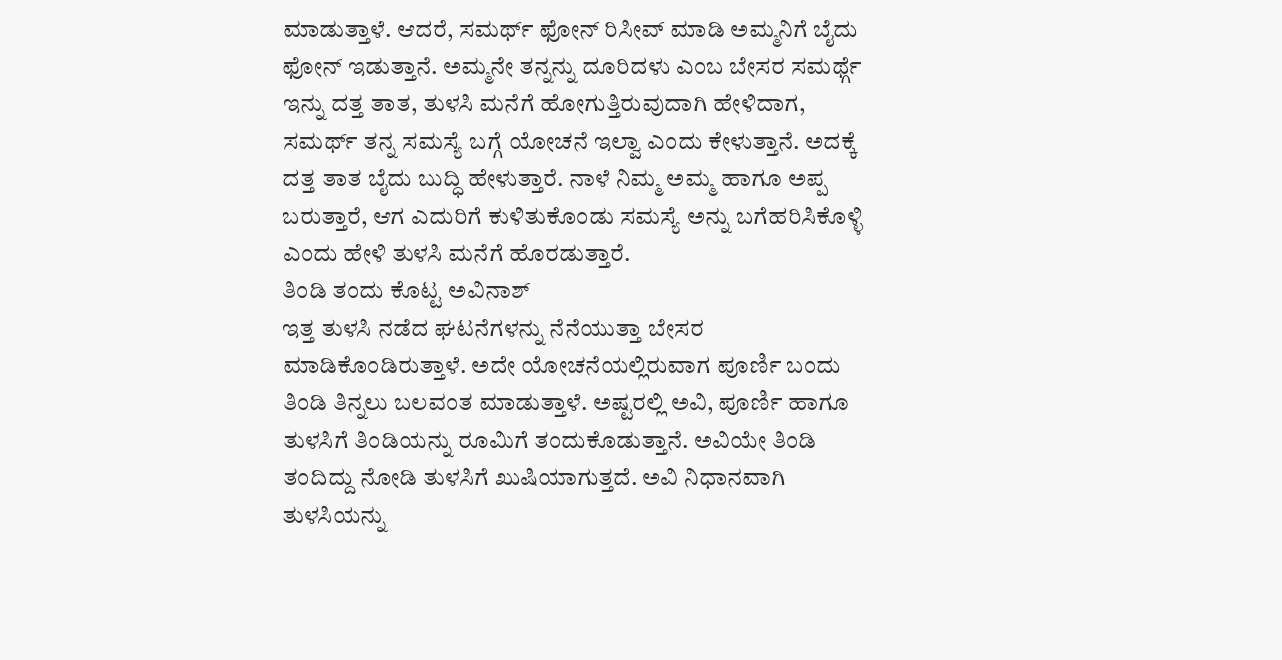ಮಾಡುತ್ತಾಳೆ. ಆದರೆ, ಸಮರ್ಥ್ ಫೋನ್ ರಿಸೀವ್ ಮಾಡಿ ಅಮ್ಮನಿಗೆ ಬೈದು ಫೋನ್ ಇಡುತ್ತಾನೆ. ಅಮ್ಮನೇ ತನ್ನನ್ನು ದೂರಿದಳು ಎಂಬ ಬೇಸರ ಸಮರ್ಥ್ಗೆ ಇನ್ನು ದತ್ತ ತಾತ, ತುಳಸಿ ಮನೆಗೆ ಹೋಗುತ್ತಿರುವುದಾಗಿ ಹೇಳಿದಾಗ, ಸಮರ್ಥ್ ತನ್ನ ಸಮಸ್ಯೆ ಬಗ್ಗೆ ಯೋಚನೆ ಇಲ್ವಾ ಎಂದು ಕೇಳುತ್ತಾನೆ. ಅದಕ್ಕೆ ದತ್ತ ತಾತ ಬೈದು ಬುದ್ಧಿ ಹೇಳುತ್ತಾರೆ. ನಾಳೆ ನಿಮ್ಮ ಅಮ್ಮ ಹಾಗೂ ಅಪ್ಪ ಬರುತ್ತಾರೆ, ಆಗ ಎದುರಿಗೆ ಕುಳಿತುಕೊಂಡು ಸಮಸ್ಯೆ ಅನ್ನು ಬಗೆಹರಿಸಿಕೊಳ್ಳಿ ಎಂದು ಹೇಳಿ ತುಳಸಿ ಮನೆಗೆ ಹೊರಡುತ್ತಾರೆ.
ತಿಂಡಿ ತಂದು ಕೊಟ್ಟ ಅವಿನಾಶ್
ಇತ್ತ ತುಳಸಿ ನಡೆದ ಘಟನೆಗಳನ್ನು ನೆನೆಯುತ್ತಾ ಬೇಸರ ಮಾಡಿಕೊಂಡಿರುತ್ತಾಳೆ. ಅದೇ ಯೋಚನೆಯಲ್ಲಿರುವಾಗ ಪೂರ್ಣಿ ಬಂದು ತಿಂಡಿ ತಿನ್ನಲು ಬಲವಂತ ಮಾಡುತ್ತಾಳೆ. ಅಷ್ಟರಲ್ಲಿ ಅವಿ, ಪೂರ್ಣಿ ಹಾಗೂ ತುಳಸಿಗೆ ತಿಂಡಿಯನ್ನು ರೂಮಿಗೆ ತಂದುಕೊಡುತ್ತಾನೆ. ಅವಿಯೇ ತಿಂಡಿ ತಂದಿದ್ದು ನೋಡಿ ತುಳಸಿಗೆ ಖುಷಿಯಾಗುತ್ತದೆ. ಅವಿ ನಿಧಾನವಾಗಿ ತುಳಸಿಯನ್ನು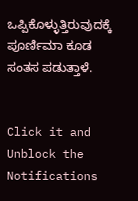ಒಪ್ಪಿಕೊಳ್ಳುತ್ತಿರುವುದಕ್ಕೆ ಪೂರ್ಣಿಮಾ ಕೂಡ ಸಂತಸ ಪಡುತ್ತಾಳೆ.


Click it and Unblock the Notifications